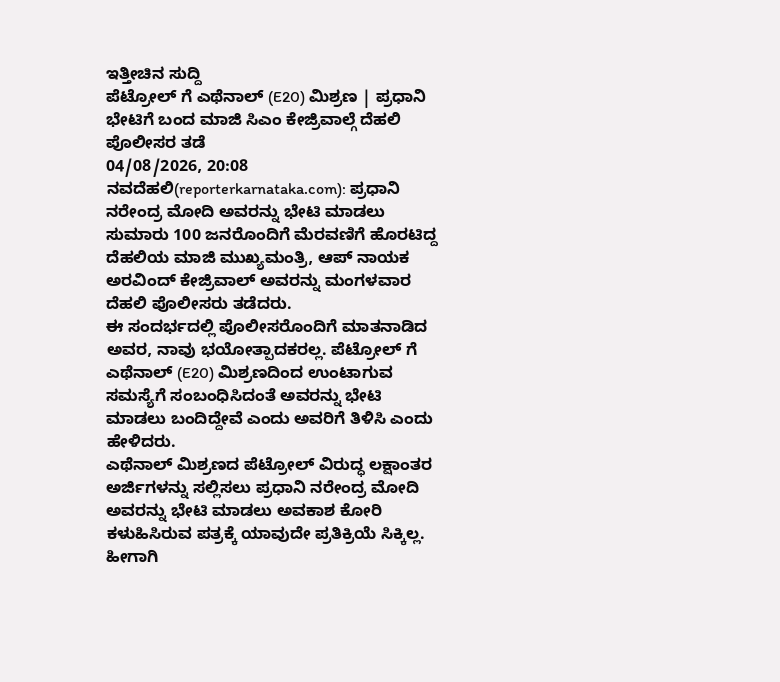ಇತ್ತೀಚಿನ ಸುದ್ದಿ
ಪೆಟ್ರೋಲ್ ಗೆ ಎಥೆನಾಲ್ (E20) ಮಿಶ್ರಣ | ಪ್ರಧಾನಿ ಭೇಟಿಗೆ ಬಂದ ಮಾಜಿ ಸಿಎಂ ಕೇಜ್ರಿವಾಲ್ಗೆ ದೆಹಲಿ ಪೊಲೀಸರ ತಡೆ
04/08/2026, 20:08
ನವದೆಹಲಿ(reporterkarnataka.com): ಪ್ರಧಾನಿ ನರೇಂದ್ರ ಮೋದಿ ಅವರನ್ನು ಭೇಟಿ ಮಾಡಲು ಸುಮಾರು 100 ಜನರೊಂದಿಗೆ ಮೆರವಣಿಗೆ ಹೊರಟಿದ್ದ ದೆಹಲಿಯ ಮಾಜಿ ಮುಖ್ಯಮಂತ್ರಿ, ಆಪ್ ನಾಯಕ ಅರವಿಂದ್ ಕೇಜ್ರಿವಾಲ್ ಅವರನ್ನು ಮಂಗಳವಾರ ದೆಹಲಿ ಪೊಲೀಸರು ತಡೆದರು.
ಈ ಸಂದರ್ಭದಲ್ಲಿ ಪೊಲೀಸರೊಂದಿಗೆ ಮಾತನಾಡಿದ ಅವರ, ನಾವು ಭಯೋತ್ಪಾದಕರಲ್ಲ. ಪೆಟ್ರೋಲ್ ಗೆ ಎಥೆನಾಲ್ (E20) ಮಿಶ್ರಣದಿಂದ ಉಂಟಾಗುವ ಸಮಸ್ಯೆಗೆ ಸಂಬಂಧಿಸಿದಂತೆ ಅವರನ್ನು ಭೇಟಿ ಮಾಡಲು ಬಂದಿದ್ದೇವೆ ಎಂದು ಅವರಿಗೆ ತಿಳಿಸಿ ಎಂದು ಹೇಳಿದರು.
ಎಥೆನಾಲ್ ಮಿಶ್ರಣದ ಪೆಟ್ರೋಲ್ ವಿರುದ್ಧ ಲಕ್ಷಾಂತರ ಅರ್ಜಿಗಳನ್ನು ಸಲ್ಲಿಸಲು ಪ್ರಧಾನಿ ನರೇಂದ್ರ ಮೋದಿ ಅವರನ್ನು ಭೇಟಿ ಮಾಡಲು ಅವಕಾಶ ಕೋರಿ ಕಳುಹಿಸಿರುವ ಪತ್ರಕ್ಕೆ ಯಾವುದೇ ಪ್ರತಿಕ್ರಿಯೆ ಸಿಕ್ಕಿಲ್ಲ. ಹೀಗಾಗಿ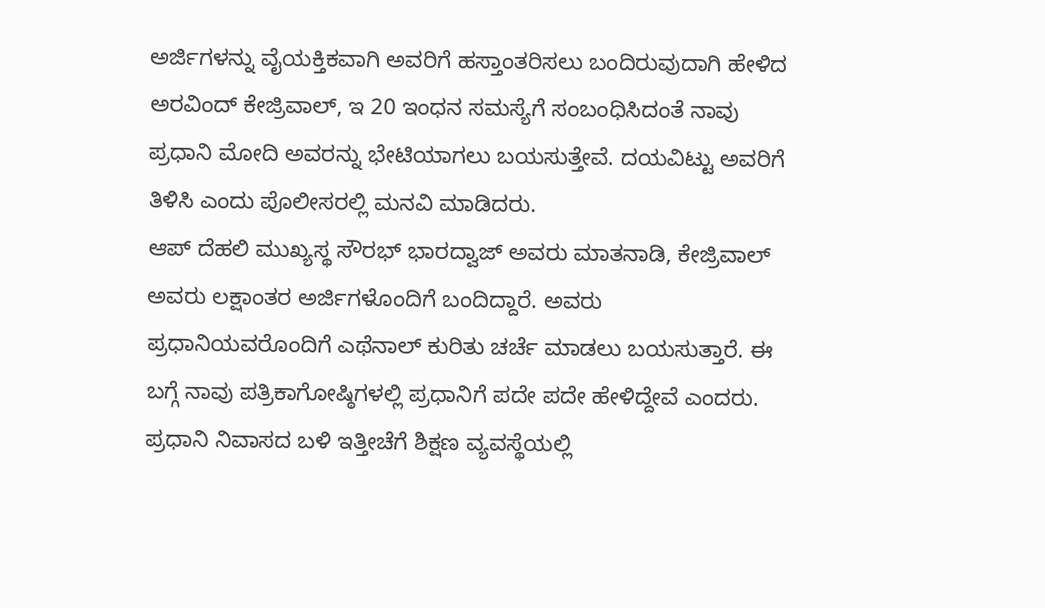ಅರ್ಜಿಗಳನ್ನು ವೈಯಕ್ತಿಕವಾಗಿ ಅವರಿಗೆ ಹಸ್ತಾಂತರಿಸಲು ಬಂದಿರುವುದಾಗಿ ಹೇಳಿದ ಅರವಿಂದ್ ಕೇಜ್ರಿವಾಲ್, ಇ 20 ಇಂಧನ ಸಮಸ್ಯೆಗೆ ಸಂಬಂಧಿಸಿದಂತೆ ನಾವು ಪ್ರಧಾನಿ ಮೋದಿ ಅವರನ್ನು ಭೇಟಿಯಾಗಲು ಬಯಸುತ್ತೇವೆ. ದಯವಿಟ್ಟು ಅವರಿಗೆ ತಿಳಿಸಿ ಎಂದು ಪೊಲೀಸರಲ್ಲಿ ಮನವಿ ಮಾಡಿದರು.
ಆಪ್ ದೆಹಲಿ ಮುಖ್ಯಸ್ಥ ಸೌರಭ್ ಭಾರದ್ವಾಜ್ ಅವರು ಮಾತನಾಡಿ, ಕೇಜ್ರಿವಾಲ್ ಅವರು ಲಕ್ಷಾಂತರ ಅರ್ಜಿಗಳೊಂದಿಗೆ ಬಂದಿದ್ದಾರೆ. ಅವರು ಪ್ರಧಾನಿಯವರೊಂದಿಗೆ ಎಥೆನಾಲ್ ಕುರಿತು ಚರ್ಚೆ ಮಾಡಲು ಬಯಸುತ್ತಾರೆ. ಈ ಬಗ್ಗೆ ನಾವು ಪತ್ರಿಕಾಗೋಷ್ಠಿಗಳಲ್ಲಿ ಪ್ರಧಾನಿಗೆ ಪದೇ ಪದೇ ಹೇಳಿದ್ದೇವೆ ಎಂದರು. ಪ್ರಧಾನಿ ನಿವಾಸದ ಬಳಿ ಇತ್ತೀಚೆಗೆ ಶಿಕ್ಷಣ ವ್ಯವಸ್ಥೆಯಲ್ಲಿ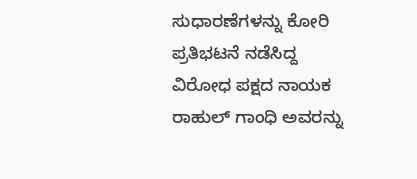ಸುಧಾರಣೆಗಳನ್ನು ಕೋರಿ ಪ್ರತಿಭಟನೆ ನಡೆಸಿದ್ದ ವಿರೋಧ ಪಕ್ಷದ ನಾಯಕ ರಾಹುಲ್ ಗಾಂಧಿ ಅವರನ್ನು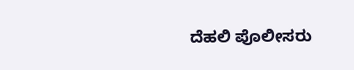ದೆಹಲಿ ಪೊಲೀಸರು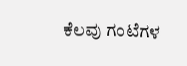ಕೆಲವು ಗಂಟೆಗಳ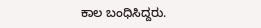ಕಾಲ ಬಂಧಿಸಿದ್ದರು.